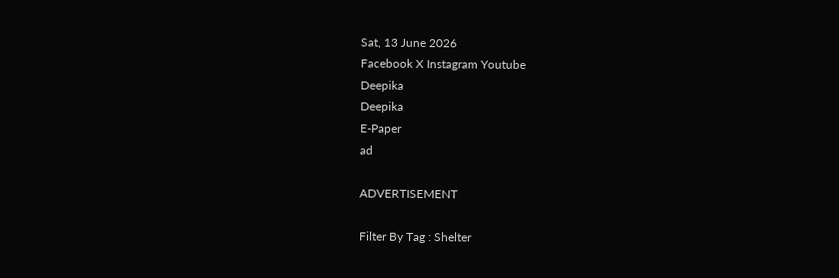Sat, 13 June 2026
Facebook X Instagram Youtube
Deepika
Deepika
E-Paper
ad

ADVERTISEMENT

Filter By Tag : Shelter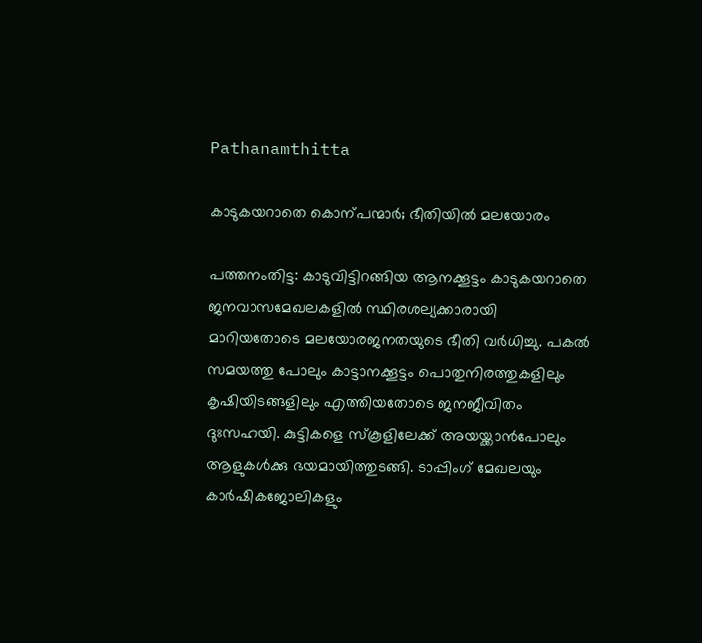Pathanamthitta

കാടുകയറാതെ കൊന്പന്മാർ; ഭീതിയിൽ മലയോരം

പത്തനംതിട്ട: കാടുവിട്ടിറങ്ങിയ ആനക്കൂട്ടം കാടുകയറാതെ ജനവാസമേഖലകളിൽ സ്ഥിരശല്യക്കാരായി മാറിയതോടെ മലയോരജനതയുടെ ഭീതി വർധിച്ചു. പകൽ സമയത്തു പോലും കാട്ടാനക്കൂട്ടം പൊതുനിരത്തുകളിലും കൃഷിയിടങ്ങളിലും എത്തിയതോടെ ജനജീവിതം ദുഃസഹയി. കുട്ടികളെ സ്കൂളിലേക്ക് അയയ്ക്കാൻപോലും ആളുകൾക്കു ഭയമായിത്തുടങ്ങി. ടാപ്പിംഗ് മേഖലയും കാർഷികജോലികളും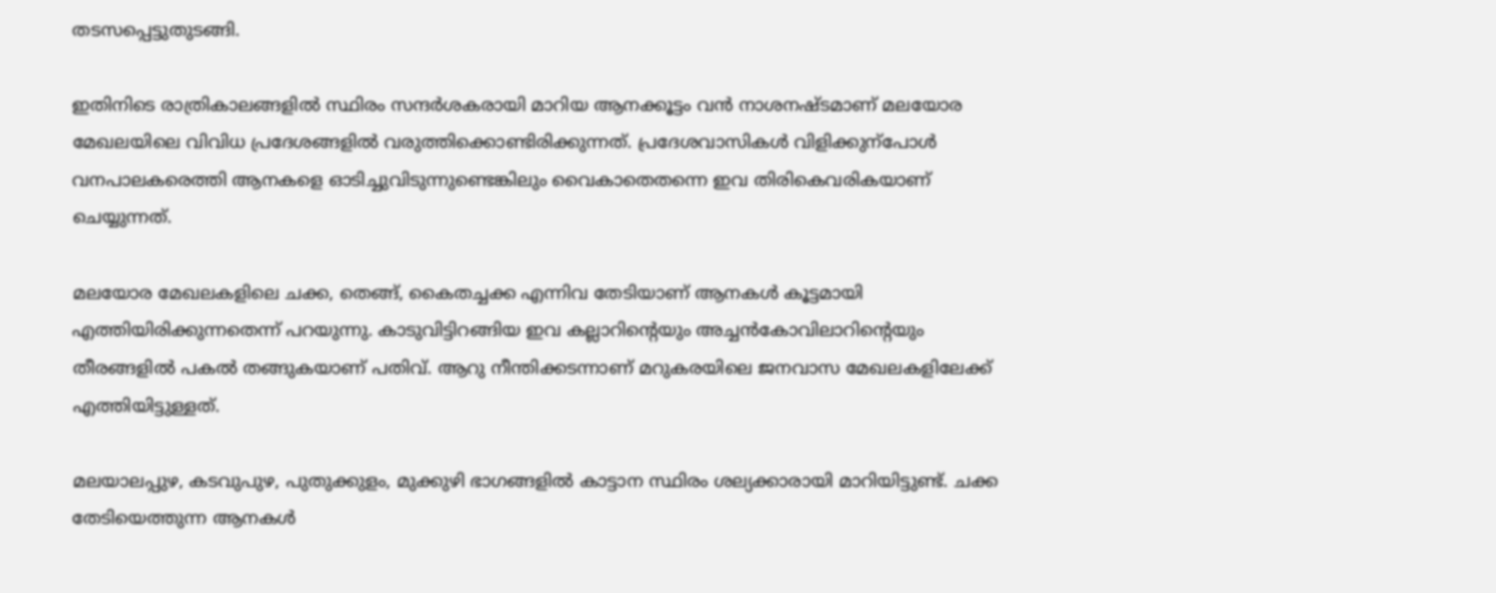തടസപ്പെട്ടുതുടങ്ങി.

ഇതിനിടെ രാത്രികാലങ്ങളിൽ സ്ഥിരം സന്ദർശകരായി മാറിയ ആനക്കൂട്ടം വൻ നാശനഷ്ടമാണ് മലയോര മേഖലയിലെ വിവിധ പ്രദേശങ്ങളിൽ വരുത്തിക്കൊണ്ടിരിക്കുന്നത്. പ്രദേശവാസികൾ വിളിക്കുന്പോൾ വനപാലകരെത്തി ആനകളെ ഓടിച്ചുവിടുന്നുണ്ടെങ്കിലും വൈകാതെതന്നെ ഇവ തിരികെവരികയാണ് ചെയ്യുന്നത്.

മലയോര മേഖലകളിലെ ചക്ക, തെങ്ങ്, കൈതച്ചക്ക എന്നിവ തേടിയാണ് ആനകൾ കൂട്ടമായി എത്തിയിരിക്കുന്നതെന്ന് പറയുന്നു. കാടുവിട്ടിറങ്ങിയ ഇവ കല്ലാറിന്‍റെയും അച്ചൻകോവിലാറിന്‍റെയും തീരങ്ങളിൽ പകൽ തങ്ങുകയാണ് പതിവ്. ആറു നീന്തിക്കടന്നാണ് മറുകരയിലെ ജനവാസ മേഖലകളിലേക്ക് എത്തിയിട്ടുള്ളത്.

മലയാലപ്പുഴ, കടവുപുഴ, പുതുക്കുളം, മുക്കുഴി ഭാഗങ്ങളിൽ കാട്ടാന സ്ഥിരം ശല്യക്കാരായി മാറിയിട്ടുണ്ട്. ചക്ക തേടിയെത്തുന്ന ആനകൾ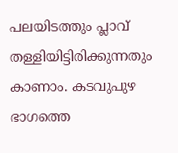പലയിടത്തും പ്ലാവ് തള്ളിയിട്ടിരിക്കുന്നതും കാണാം. കടവുപുഴ ഭാഗത്തെ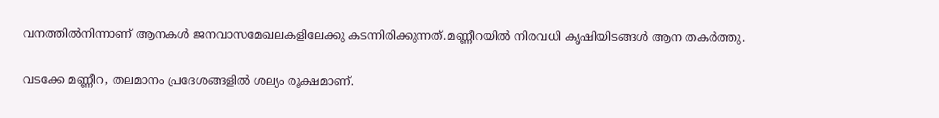വനത്തിൽനിന്നാണ് ആനകൾ ജനവാസമേഖലകളിലേക്കു കടന്നിരിക്കുന്നത്.മണ്ണീറയിൽ നിരവധി കൃഷിയിടങ്ങൾ ആന തകർത്തു.

വടക്കേ മണ്ണീറ, തലമാനം പ്രദേശങ്ങളിൽ ശല്യം രൂക്ഷമാണ്.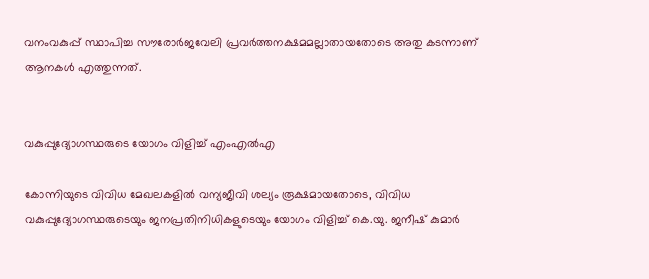വനംവകുപ്പ് സ്ഥാപിച്ച സൗരോർജവേലി പ്രവർത്തനക്ഷമമല്ലാതായതോടെ അതു കടന്നാണ് ആനകൾ എത്തുന്നത്.


വകുപ്പുദ്യോഗസ്ഥരുടെ യോഗം വിളിച്ച് എംഎൽഎ

കോന്നിയുടെ വിവിധ മേഖലകളിൽ വന്യജീവി ശല്യം രൂക്ഷമായതോടെ, വിവിധ വകുപ്പുദ്യോഗസ്ഥരുടെയും ജനപ്രതിനിധികളുടെയും യോഗം വിളിച്ച് കെ.യു. ജനീഷ് കുമാർ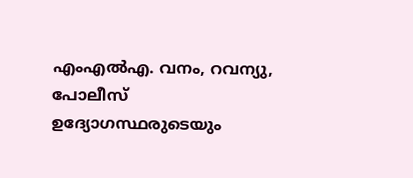എംഎൽഎ. വനം, റവന്യു, പോലീസ് ഉദ്യോഗസ്ഥരുടെയും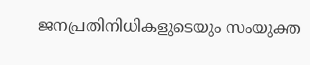ജനപ്രതിനിധികളുടെയും സംയുക്ത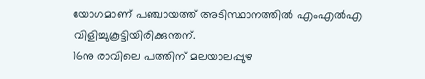യോഗമാണ് പഞ്ചായത്ത് അടിസ്ഥാനത്തിൽ എംഎൽഎ വിളിച്ചുകൂട്ടിയിരിക്കുന്തന്.
16നു രാവിലെ പത്തിന് മലയാലപ്പുഴ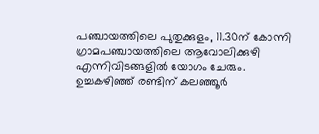പഞ്ചായത്തിലെ പുതുക്കുളം, 11.30ന് കോന്നി ഗ്രാമപഞ്ചായത്തിലെ ആവോലിക്കുഴി എന്നിവിടങ്ങളിൽ യോഗം ചേരും. ഉച്ചകഴിഞ്ഞ് രണ്ടിന് കലഞ്ഞൂർ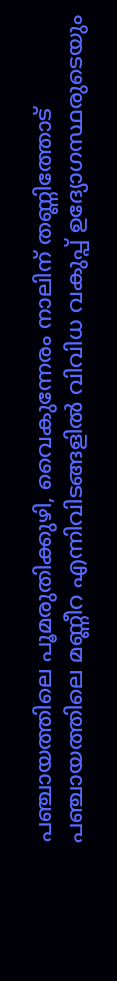പഞ്ചായത്തിലെ പൂമരുതിക്കുഴി, വൈകുന്നേരം നാലിന് തണ്ണിത്തോട് പഞ്ചായത്തിലെ മണ്ണീറ എന്നിവിടങ്ങളിൽ വിവിധ വകുപ്പ് ഉദ്യോഗസ്ഥരുടെയും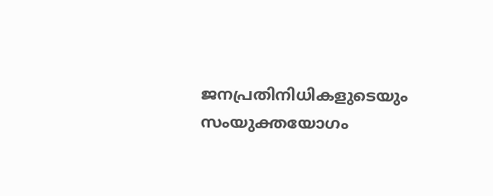ജനപ്രതിനിധികളുടെയും സംയുക്തയോഗം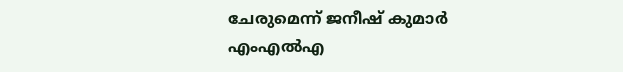ചേരുമെന്ന് ജനീഷ് കുമാർ എംഎൽഎ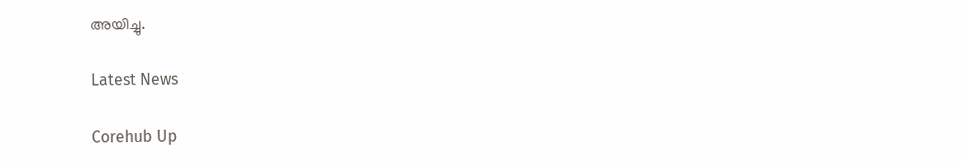അയിച്ചു.

Latest News

Corehub Up